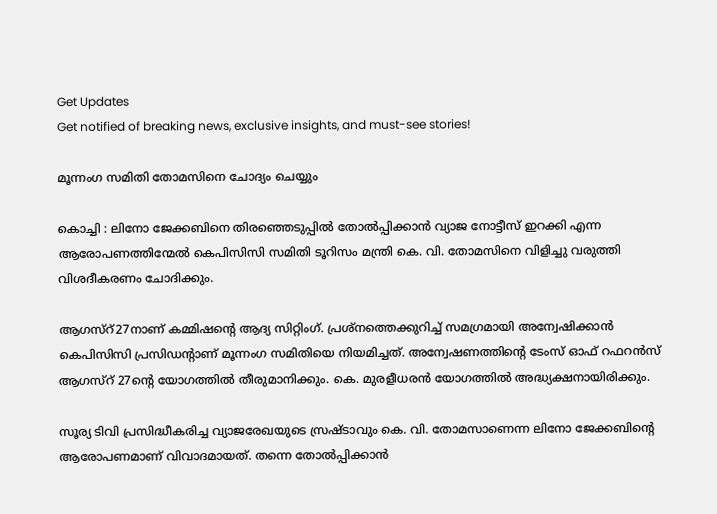Get Updates
Get notified of breaking news, exclusive insights, and must-see stories!

മൂന്നംഗ സമിതി തോമസിനെ ചോദ്യം ചെയ്യും

കൊച്ചി : ലിനോ ജേക്കബിനെ തിരഞ്ഞെടുപ്പില്‍ തോല്‍പ്പിക്കാന്‍ വ്യാജ നോട്ടീസ് ഇറക്കി എന്ന ആരോപണത്തിന്മേല്‍ കെപിസിസി സമിതി ടൂറിസം മന്ത്രി കെ. വി. തോമസിനെ വിളിച്ചു വരുത്തി വിശദീകരണം ചോദിക്കും.

ആഗസ്റ്27നാണ് കമ്മിഷന്റെ ആദ്യ സിറ്റിംഗ്. പ്രശ്നത്തെക്കുറിച്ച് സമഗ്രമായി അന്വേഷിക്കാന്‍ കെപിസിസി പ്രസിഡന്റാണ് മൂന്നംഗ സമിതിയെ നിയമിച്ചത്. അന്വേഷണത്തിന്റെ ടേംസ് ഓഫ് റഫറന്‍സ് ആഗസ്റ് 27ന്റെ യോഗത്തില്‍ തീരുമാനിക്കും. കെ. മുരളീധരന്‍ യോഗത്തില്‍ അദ്ധ്യക്ഷനായിരിക്കും.

സൂര്യ ടിവി പ്രസിദ്ധീകരിച്ച വ്യാജരേഖയുടെ സ്രഷ്ടാവും കെ. വി. തോമസാണെന്ന ലിനോ ജേക്കബിന്റെ ആരോപണമാണ് വിവാദമായത്. തന്നെ തോല്‍പ്പിക്കാന്‍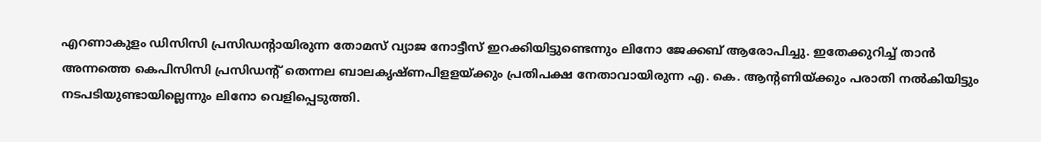എറണാകുളം ഡിസിസി പ്രസിഡന്റായിരുന്ന തോമസ് വ്യാജ നോട്ടീസ് ഇറക്കിയിട്ടുണ്ടെന്നും ലിനോ ജേക്കബ് ആരോപിച്ചു. ഇതേക്കുറിച്ച് താന്‍ അന്നത്തെ കെപിസിസി പ്രസിഡന്റ് തെന്നല ബാലകൃഷ്ണപിളളയ്ക്കും പ്രതിപക്ഷ നേതാവായിരുന്ന എ. കെ. ആന്റണിയ്ക്കും പരാതി നല്‍കിയിട്ടും നടപടിയുണ്ടായില്ലെന്നും ലിനോ വെളിപ്പെടുത്തി.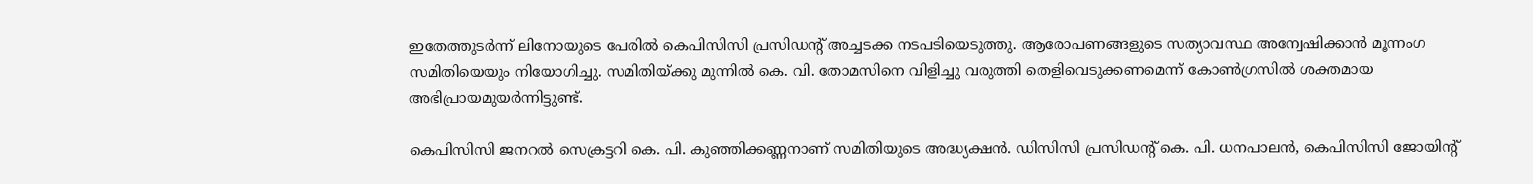ഇതേത്തുടര്‍ന്ന് ലിനോയുടെ പേരില്‍ കെപിസിസി പ്രസിഡന്റ് അച്ചടക്ക നടപടിയെടുത്തു. ആരോപണങ്ങളുടെ സത്യാവസ്ഥ അന്വേഷിക്കാന്‍ മൂന്നംഗ സമിതിയെയും നിയോഗിച്ചു. സമിതിയ്ക്കു മുന്നില്‍ കെ. വി. തോമസിനെ വിളിച്ചു വരുത്തി തെളിവെടുക്കണമെന്ന് കോണ്‍ഗ്രസില്‍ ശക്തമായ അഭിപ്രായമുയര്‍ന്നിട്ടുണ്ട്.

കെപിസിസി ജനറല്‍ സെക്രട്ടറി കെ. പി. കുഞ്ഞിക്കണ്ണനാണ് സമിതിയുടെ അദ്ധ്യക്ഷന്‍. ഡിസിസി പ്രസിഡന്റ് കെ. പി. ധനപാലന്‍, കെപിസിസി ജോയിന്റ്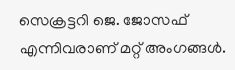സെക്രട്ടറി ജെ. ജോസഫ് എന്നിവരാണ് മറ്റ് അംഗങ്ങള്‍.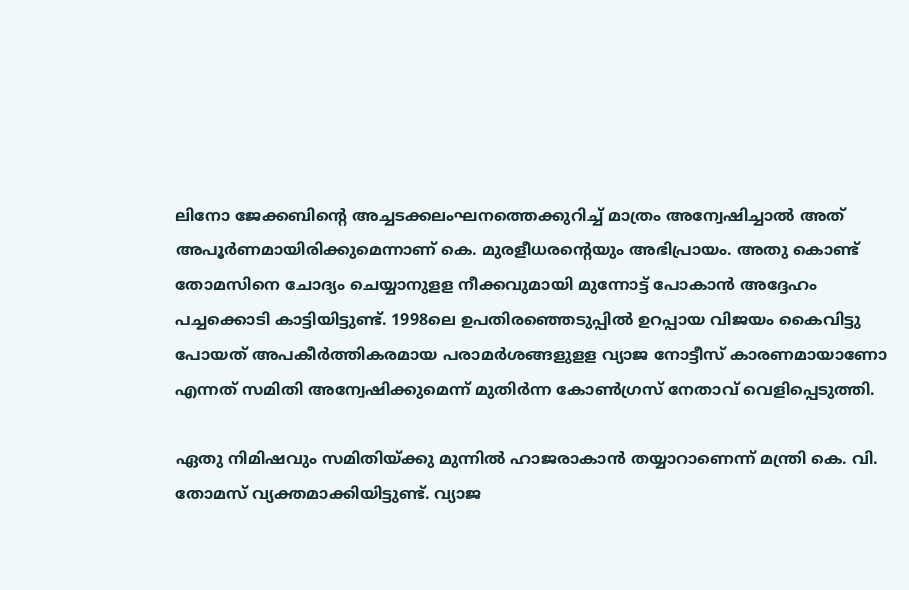ലിനോ ജേക്കബിന്റെ അച്ചടക്കലംഘനത്തെക്കുറിച്ച് മാത്രം അന്വേഷിച്ചാല്‍ അത് അപൂര്‍ണമായിരിക്കുമെന്നാണ് കെ. മുരളീധരന്റെയും അഭിപ്രായം. അതു കൊണ്ട് തോമസിനെ ചോദ്യം ചെയ്യാനുളള നീക്കവുമായി മുന്നോട്ട് പോകാന്‍ അദ്ദേഹം പച്ചക്കൊടി കാട്ടിയിട്ടുണ്ട്. 1998ലെ ഉപതിരഞ്ഞെടുപ്പില്‍ ഉറപ്പായ വിജയം കൈവിട്ടു പോയത് അപകീര്‍ത്തികരമായ പരാമര്‍ശങ്ങളുളള വ്യാജ നോട്ടീസ് കാരണമായാണോ എന്നത് സമിതി അന്വേഷിക്കുമെന്ന് മുതിര്‍ന്ന കോണ്‍ഗ്രസ് നേതാവ് വെളിപ്പെടുത്തി.

ഏതു നിമിഷവും സമിതിയ്ക്കു മുന്നില്‍ ഹാജരാകാന്‍ തയ്യാറാണെന്ന് മന്ത്രി കെ. വി. തോമസ് വ്യക്തമാക്കിയിട്ടുണ്ട്. വ്യാജ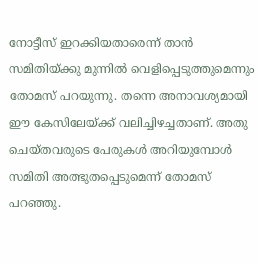നോട്ടീസ് ഇറക്കിയതാരെന്ന് താന്‍ സമിതിയ്ക്കു മുന്നില്‍ വെളിപ്പെടുത്തുമെന്നും തോമസ് പറയുന്നു. തന്നെ അനാവശ്യമായി ഈ കേസിലേയ്ക്ക് വലിച്ചിഴച്ചതാണ്. അതു ചെയ്തവരുടെ പേരുകള്‍ അറിയുമ്പോള്‍ സമിതി അത്ഭുതപ്പെടുമെന്ന് തോമസ് പറഞ്ഞു.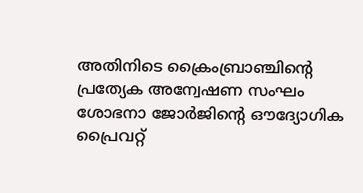അതിനിടെ ക്രൈംബ്രാഞ്ചിന്റെ പ്രത്യേക അന്വേഷണ സംഘം ശോഭനാ ജോര്‍ജിന്റെ ഔദ്യോഗിക പ്രൈവറ്റ്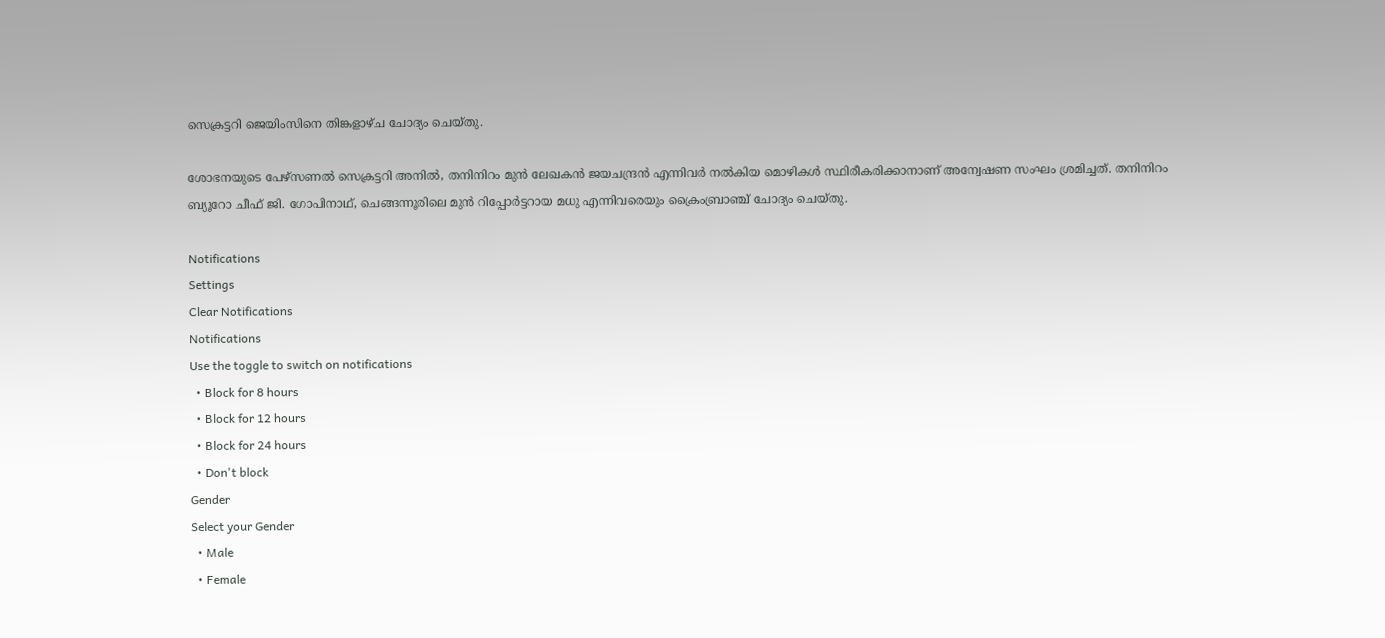സെക്രട്ടറി ജെയിംസിനെ തിങ്കളാഴ്ച ചോദ്യം ചെയ്തു.

ശോഭനയുടെ പേഴ്സണല്‍ സെക്രട്ടറി അനില്‍, തനിനിറം മുന്‍ ലേഖകന്‍ ജയചന്ദ്രന്‍ എന്നിവര്‍ നല്‍കിയ മൊഴികള്‍ സ്ഥിരീകരിക്കാനാണ് അന്വേഷണ സംഘം ശ്രമിച്ചത്. തനിനിറം ബ്യൂറോ ചീഫ് ജി. ഗോപിനാഥ്, ചെങ്ങന്നൂരിലെ മുന്‍ റിപ്പോര്‍ട്ടറായ മധു എന്നിവരെയും ക്രൈംബ്രാഞ്ച് ചോദ്യം ചെയ്തു.

Notifications
Settings
Clear Notifications
Notifications
Use the toggle to switch on notifications
  • Block for 8 hours
  • Block for 12 hours
  • Block for 24 hours
  • Don't block
Gender
Select your Gender
  • Male
  • Female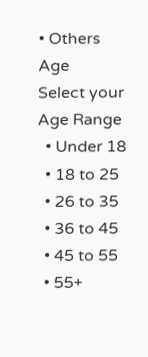• Others
Age
Select your Age Range
  • Under 18
  • 18 to 25
  • 26 to 35
  • 36 to 45
  • 45 to 55
  • 55+